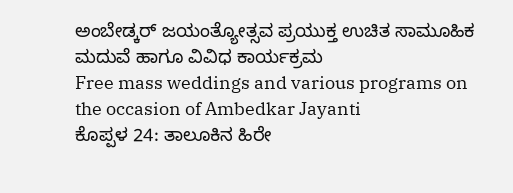ಅಂಬೇಡ್ಕರ್ ಜಯಂತ್ಯೋತ್ಸವ ಪ್ರಯುಕ್ತ ಉಚಿತ ಸಾಮೂಹಿಕ ಮದುವೆ ಹಾಗೂ ವಿವಿಧ ಕಾರ್ಯಕ್ರಮ
Free mass weddings and various programs on the occasion of Ambedkar Jayanti
ಕೊಪ್ಪಳ 24: ತಾಲೂಕಿನ ಹಿರೇ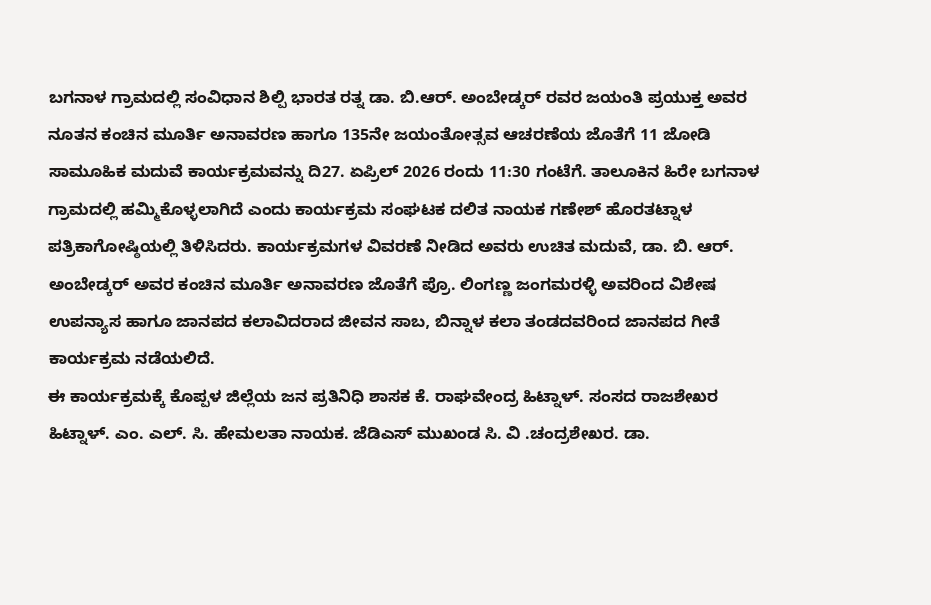ಬಗನಾಳ ಗ್ರಾಮದಲ್ಲಿ ಸಂವಿಧಾನ ಶಿಲ್ಪಿ ಭಾರತ ರತ್ನ ಡಾ. ಬಿ.ಆರ್. ಅಂಬೇಡ್ಕರ್ ರವರ ಜಯಂತಿ ಪ್ರಯುಕ್ತ ಅವರ ನೂತನ ಕಂಚಿನ ಮೂರ್ತಿ ಅನಾವರಣ ಹಾಗೂ 135ನೇ ಜಯಂತೋತ್ಸವ ಆಚರಣೆಯ ಜೊತೆಗೆ 11 ಜೋಡಿ ಸಾಮೂಹಿಕ ಮದುವೆ ಕಾರ್ಯಕ್ರಮವನ್ನು ದಿ27. ಏಪ್ರಿಲ್ 2026 ರಂದು 11:30 ಗಂಟೆಗೆ. ತಾಲೂಕಿನ ಹಿರೇ ಬಗನಾಳ ಗ್ರಾಮದಲ್ಲಿ ಹಮ್ಮಿಕೊಳ್ಳಲಾಗಿದೆ ಎಂದು ಕಾರ್ಯಕ್ರಮ ಸಂಘಟಕ ದಲಿತ ನಾಯಕ ಗಣೇಶ್ ಹೊರತಟ್ನಾಳ ಪತ್ರಿಕಾಗೋಷ್ಠಿಯಲ್ಲಿ ತಿಳಿಸಿದರು. ಕಾರ್ಯಕ್ರಮಗಳ ವಿವರಣೆ ನೀಡಿದ ಅವರು ಉಚಿತ ಮದುವೆ, ಡಾ. ಬಿ. ಆರ್. ಅಂಬೇಡ್ಕರ್ ಅವರ ಕಂಚಿನ ಮೂರ್ತಿ ಅನಾವರಣ ಜೊತೆಗೆ ಪ್ರೊ. ಲಿಂಗಣ್ಣ ಜಂಗಮರಳ್ಳಿ ಅವರಿಂದ ವಿಶೇಷ ಉಪನ್ಯಾಸ ಹಾಗೂ ಜಾನಪದ ಕಲಾವಿದರಾದ ಜೀವನ ಸಾಬ, ಬಿನ್ನಾಳ ಕಲಾ ತಂಡದವರಿಂದ ಜಾನಪದ ಗೀತೆ ಕಾರ್ಯಕ್ರಮ ನಡೆಯಲಿದೆ.
ಈ ಕಾರ್ಯಕ್ರಮಕ್ಕೆ ಕೊಪ್ಪಳ ಜಿಲ್ಲೆಯ ಜನ ಪ್ರತಿನಿಧಿ ಶಾಸಕ ಕೆ. ರಾಘವೇಂದ್ರ ಹಿಟ್ನಾಳ್. ಸಂಸದ ರಾಜಶೇಖರ ಹಿಟ್ನಾಳ್. ಎಂ. ಎಲ್. ಸಿ. ಹೇಮಲತಾ ನಾಯಕ. ಜೆಡಿಎಸ್ ಮುಖಂಡ ಸಿ. ವಿ .ಚಂದ್ರಶೇಖರ. ಡಾ.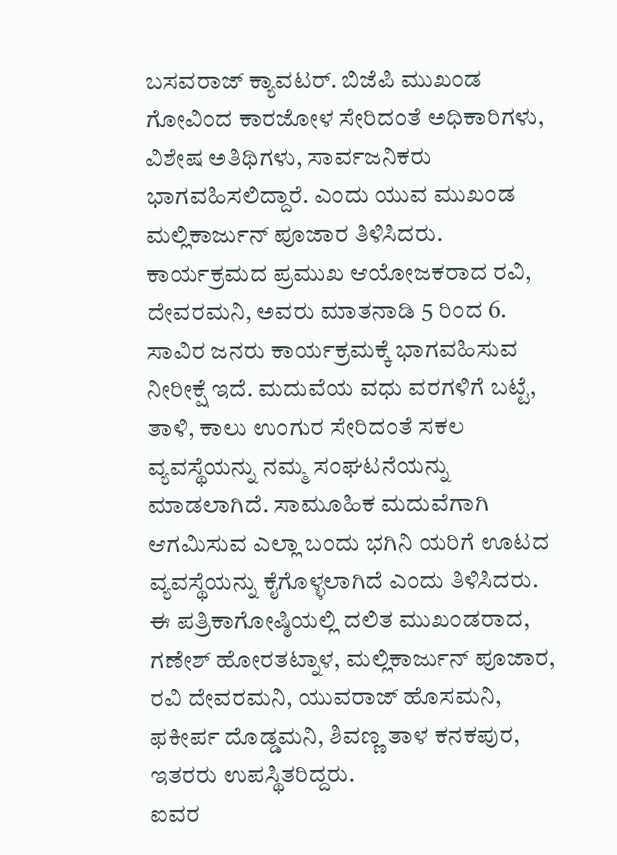ಬಸವರಾಜ್ ಕ್ಯಾವಟರ್. ಬಿಜೆಪಿ ಮುಖಂಡ ಗೋವಿಂದ ಕಾರಜೋಳ ಸೇರಿದಂತೆ ಅಧಿಕಾರಿಗಳು, ವಿಶೇಷ ಅತಿಥಿಗಳು, ಸಾರ್ವಜನಿಕರು ಭಾಗವಹಿಸಲಿದ್ದಾರೆ. ಎಂದು ಯುವ ಮುಖಂಡ ಮಲ್ಲಿಕಾರ್ಜುನ್ ಪೂಜಾರ ತಿಳಿಸಿದರು. ಕಾರ್ಯಕ್ರಮದ ಪ್ರಮುಖ ಆಯೋಜಕರಾದ ರವಿ, ದೇವರಮನಿ, ಅವರು ಮಾತನಾಡಿ 5 ರಿಂದ 6. ಸಾವಿರ ಜನರು ಕಾರ್ಯಕ್ರಮಕ್ಕೆ ಭಾಗವಹಿಸುವ ನೀರೀಕ್ಷೆ ಇದೆ. ಮದುವೆಯ ವಧು ವರಗಳಿಗೆ ಬಟ್ಟೆ, ತಾಳಿ, ಕಾಲು ಉಂಗುರ ಸೇರಿದಂತೆ ಸಕಲ ವ್ಯವಸ್ಥೆಯನ್ನು ನಮ್ಮ ಸಂಘಟನೆಯನ್ನು ಮಾಡಲಾಗಿದೆ. ಸಾಮೂಹಿಕ ಮದುವೆಗಾಗಿ ಆಗಮಿಸುವ ಎಲ್ಲಾ ಬಂದು ಭಗಿನಿ ಯರಿಗೆ ಊಟದ ವ್ಯವಸ್ಥೆಯನ್ನು ಕೈಗೊಳ್ಳಲಾಗಿದೆ ಎಂದು ತಿಳಿಸಿದರು. ಈ ಪತ್ರಿಕಾಗೋಷ್ಠಿಯಲ್ಲಿ ದಲಿತ ಮುಖಂಡರಾದ, ಗಣೇಶ್ ಹೋರತಟ್ನಾಳ, ಮಲ್ಲಿಕಾರ್ಜುನ್ ಪೂಜಾರ, ರವಿ ದೇವರಮನಿ, ಯುವರಾಜ್ ಹೊಸಮನಿ, ಫಕೀರ್ಪ ದೊಡ್ಡಮನಿ, ಶಿವಣ್ಣ ತಾಳ ಕನಕಪುರ, ಇತರರು ಉಪಸ್ಥಿತರಿದ್ದರು.
ಐವರ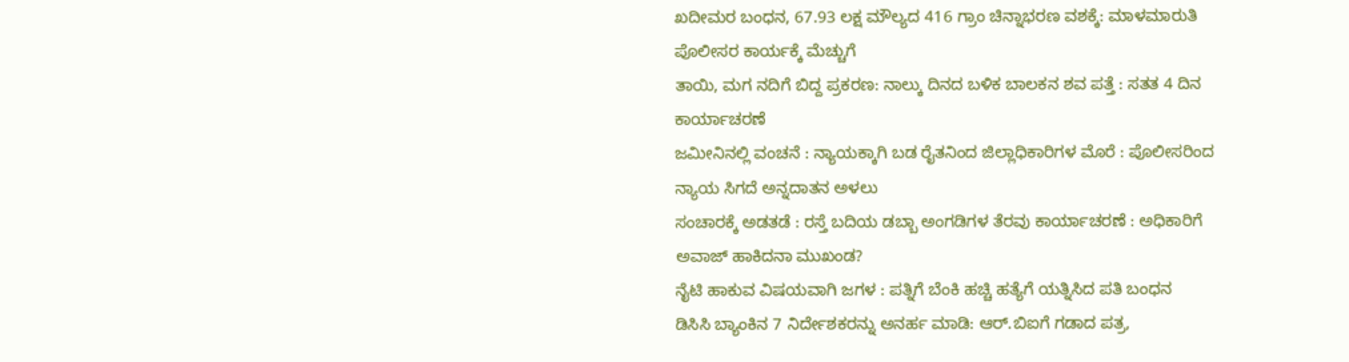ಖದೀಮರ ಬಂಧನ, 67.93 ಲಕ್ಷ ಮೌಲ್ಯದ 416 ಗ್ರಾಂ ಚಿನ್ನಾಭರಣ ವಶಕ್ಕೆ: ಮಾಳಮಾರುತಿ ಪೊಲೀಸರ ಕಾರ್ಯಕ್ಕೆ ಮೆಚ್ಚುಗೆ
ತಾಯಿ, ಮಗ ನದಿಗೆ ಬಿದ್ದ ಪ್ರಕರಣ: ನಾಲ್ಕು ದಿನದ ಬಳಿಕ ಬಾಲಕನ ಶವ ಪತ್ತೆ : ಸತತ 4 ದಿನ ಕಾರ್ಯಾಚರಣೆ
ಜಮೀನಿನಲ್ಲಿ ವಂಚನೆ : ನ್ಯಾಯಕ್ಕಾಗಿ ಬಡ ರೈತನಿಂದ ಜಿಲ್ಲಾಧಿಕಾರಿಗಳ ಮೊರೆ : ಪೊಲೀಸರಿಂದ ನ್ಯಾಯ ಸಿಗದೆ ಅನ್ನದಾತನ ಅಳಲು
ಸಂಚಾರಕ್ಕೆ ಅಡತಡೆ : ರಸ್ತೆ ಬದಿಯ ಡಬ್ಬಾ ಅಂಗಡಿಗಳ ತೆರವು ಕಾರ್ಯಾಚರಣೆ : ಅಧಿಕಾರಿಗೆ ಅವಾಜ್ ಹಾಕಿದನಾ ಮುಖಂಡ?
ನೈಟಿ ಹಾಕುವ ವಿಷಯವಾಗಿ ಜಗಳ : ಪತ್ನಿಗೆ ಬೆಂಕಿ ಹಚ್ಚಿ ಹತ್ಯೆಗೆ ಯತ್ನಿಸಿದ ಪತಿ ಬಂಧನ
ಡಿಸಿಸಿ ಬ್ಯಾಂಕಿನ 7 ನಿರ್ದೇಶಕರನ್ನು ಅನರ್ಹ ಮಾಡಿ: ಆರ್.ಬಿಐಗೆ ಗಡಾದ ಪತ್ರ,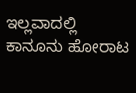ಇಲ್ಲವಾದಲ್ಲಿ ಕಾನೂನು ಹೋರಾಟ